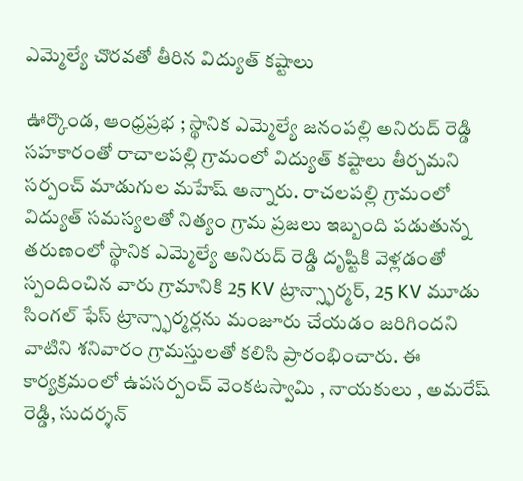ఎమ్మెల్యే చొరవతో తీరిన విద్యుత్ కష్టాలు

ఊర్కొండ, ఆంధ్రప్రభ ; స్థానిక ఎమ్మెల్యే జనంపల్లి అనిరుద్ రెడ్డి సహకారంతో రాచాలపల్లి గ్రామంలో విద్యుత్ కష్టాలు తీర్చమని సర్పంచ్ మాడుగుల మహేష్ అన్నారు. రాచలపల్లి గ్రామంలో విద్యుత్ సమస్యలతో నిత్యం గ్రామ ప్రజలు ఇబ్బంది పడుతున్న తరుణంలో స్థానిక ఎమ్మెల్యే అనిరుద్ రెడ్డి దృష్టికి వెళ్లడంతో స్పందించిన వారు గ్రామానికి 25 KV ట్రాన్స్ఫార్మర్, 25 KV మూడు సింగల్ ఫేస్ ట్రాన్స్ఫార్మర్లను మంజూరు చేయడం జరిగిందని వాటిని శనివారం గ్రామస్తులతో కలిసి ప్రారంభించారు. ఈ కార్యక్రమంలో ఉపసర్పంచ్ వెంకటస్వామి , నాయకులు , అమరేష్ రెడ్డి, సుదర్శన్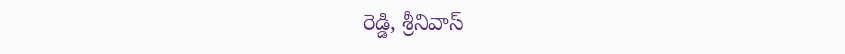రెడ్డి, శ్రీనివాస్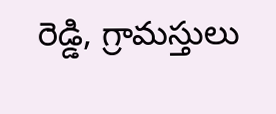రెడ్డి, గ్రామస్తులు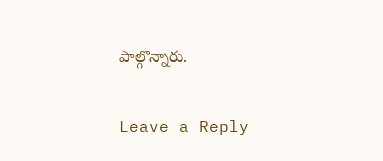పాల్గొన్నారు.

Leave a Reply